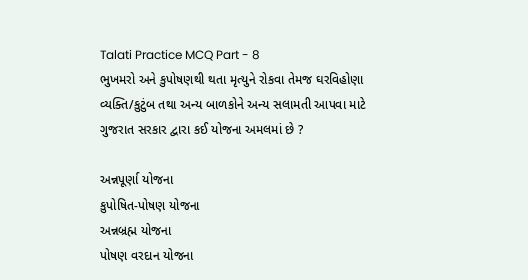Talati Practice MCQ Part - 8
ભુખમરો અને કુપોષણથી થતા મૃત્યુને રોકવા તેમજ ઘરવિહોણા વ્યક્તિ/કુટુંબ તથા અન્ય બાળકોને અન્ય સલામતી આપવા માટે ગુજરાત સરકાર દ્વારા કઈ યોજના અમલમાં છે ?

અન્નપૂર્ણા યોજના
કુપોષિત-પોષણ યોજના
અન્નબ્રહ્મ યોજના
પોષણ વરદાન યોજના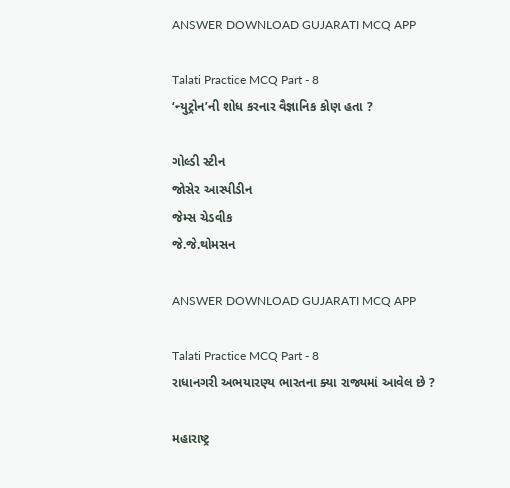ANSWER DOWNLOAD GUJARATI MCQ APP

Talati Practice MCQ Part - 8
‘ન્યુટ્રોન’ની શોધ કરનાર વૈજ્ઞાનિક કોણ હતા ?

ગોલ્ડી સ્ટીન
જોસેર આસ્પીડીન
જેમ્સ ચેડવીક
જે.જે.થોમસન

ANSWER DOWNLOAD GUJARATI MCQ APP

Talati Practice MCQ Part - 8
રાધાનગરી અભયારણ્ય ભારતના ક્યા રાજ્યમાં આવેલ છે ?

મહારાષ્ટ્ર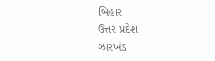બિહાર
ઉત્તર પ્રદેશ
ઝારખંડ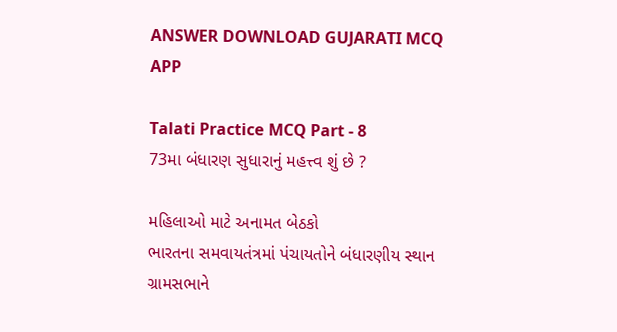ANSWER DOWNLOAD GUJARATI MCQ APP

Talati Practice MCQ Part - 8
73મા બંધારણ સુધારાનું મહત્ત્વ શું છે ?

મહિલાઓ માટે અનામત બેઠકો
ભારતના સમવાયતંત્રમાં પંચાયતોને બંધારણીય સ્થાન
ગ્રામસભાને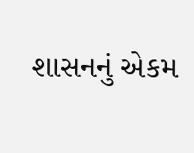શાસનનું એકમ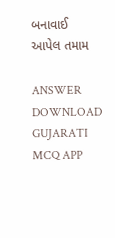બનાવાઈ
આપેલ તમામ

ANSWER DOWNLOAD GUJARATI MCQ APP